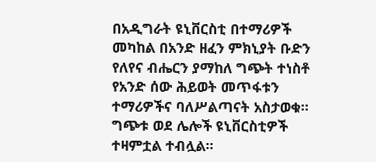በአዲግራት ዩኒቨርስቲ በተማሪዎች መካከል በአንድ ዘፈን ምክኒያት ቡድን የለየና ብሔርን ያማከለ ግጭት ተነስቶ የአንድ ሰው ሕይወት መጥፋቱን ተማሪዎችና ባለሥልጣናት አስታወቁ። ግጭቱ ወደ ሌሎች ዩኒቨርስቲዎች ተዛምቷል ተብሏል።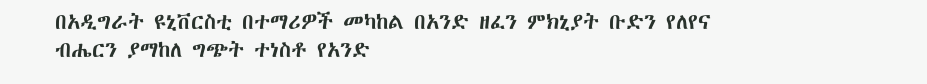በአዲግራት ዩኒቨርስቲ በተማሪዎች መካከል በአንድ ዘፈን ምክኒያት ቡድን የለየና ብሔርን ያማከለ ግጭት ተነስቶ የአንድ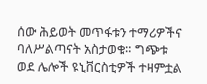ሰው ሕይወት መጥፋቱን ተማሪዎችና ባለሥልጣናት አስታወቁ። ግጭቱ ወደ ሌሎች ዩኒቨርስቲዎች ተዛምቷል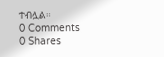ተብሏል።
0 Comments
0 Shares